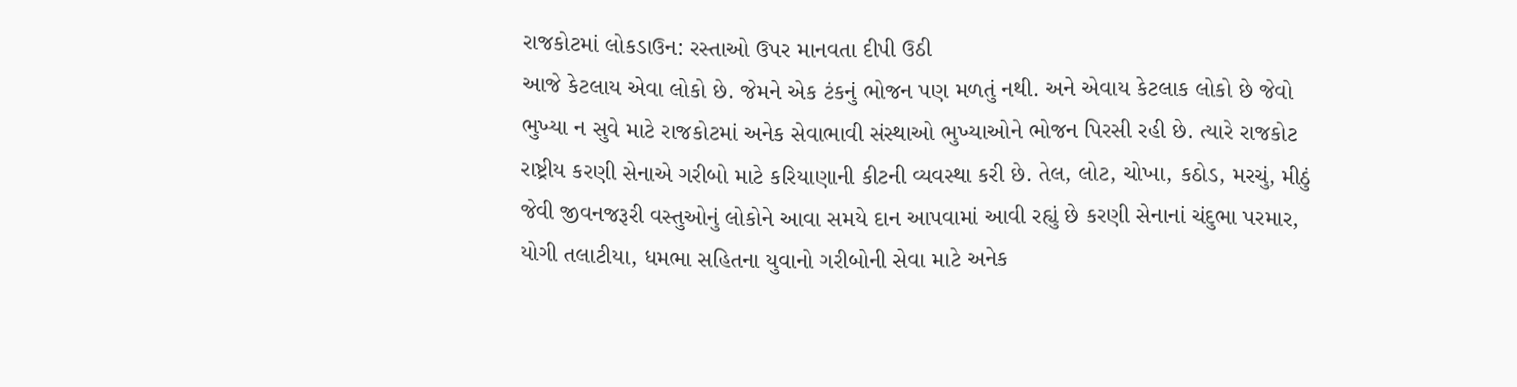રાજકોટમાં લોકડાઉન: રસ્તાઓ ઉપર માનવતા દીપી ઉઠી
આજે કેટલાય એવા લોકો છે. જેમને એક ટંકનું ભોજન પણ મળતું નથી. અને એવાય કેટલાક લોકો છે જેવો ભુખ્યા ન સુવે માટે રાજકોટમાં અનેક સેવાભાવી સંસ્થાઓ ભુખ્યાઓને ભોજન પિરસી રહી છે. ત્યારે રાજકોટ રાષ્ટ્રીય કરણી સેનાએ ગરીબો માટે કરિયાણાની કીટની વ્યવસ્થા કરી છે. તેલ, લોટ, ચોખા, કઠોડ, મરચું, મીઠું જેવી જીવનજરૂરી વસ્તુઓનું લોકોને આવા સમયે દાન આપવામાં આવી રહ્યું છે કરણી સેનાનાં ચંદુભા પરમાર, યોગી તલાટીયા, ધમભા સહિતના યુવાનો ગરીબોની સેવા માટે અનેક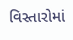વિસ્તારોમાં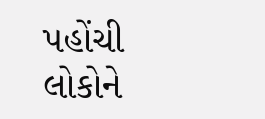પહોંચી લોકોને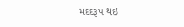મદદરૂપ થઇ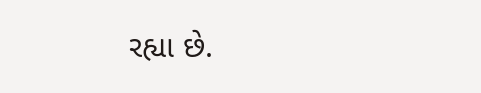રહ્યા છે.